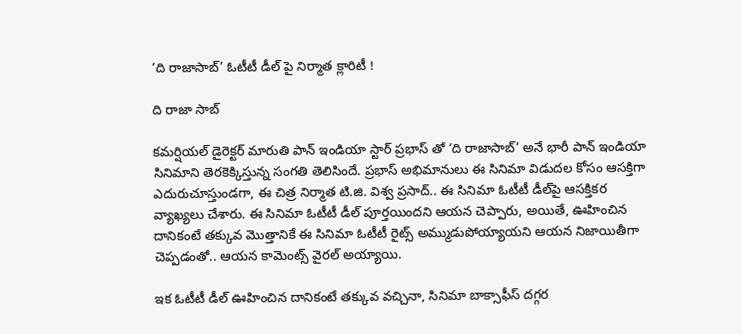‘ది రాజాసాబ్’ ఓటీటీ డీల్ పై నిర్మాత క్లారిటీ !

ది రాజా సాబ్

కమర్షియల్ డైరెక్టర్ మారుతి పాన్ ఇండియా స్టార్ ప్రభాస్‌ తో ‘ది రాజాసాబ్’ అనే భారీ పాన్ ఇండియా సినిమాని తెరకెక్కిస్తున్న సంగతి తెలిసిందే. ప్రభాస్ అభిమానులు ఈ సినిమా విడుదల కోసం ఆసక్తిగా ఎదురుచూస్తుండగా, ఈ చిత్ర నిర్మాత టి.జి. విశ్వ ప్రసాద్.. ఈ సినిమా ఓటీటీ డీల్‌పై ఆసక్తికర వ్యాఖ్యలు చేశారు. ఈ సినిమా ఓటీటీ డీల్ పూర్తయిందని ఆయన చెప్పారు, అయితే, ఊహించిన దానికంటే తక్కువ మొత్తానికే ఈ సినిమా ఓటీటీ రైట్స్ అమ్ముడుపోయ్యాయని ఆయన నిజాయితీగా చెప్పడంతో.. ఆయన కామెంట్స్ వైరల్ అయ్యాయి.

ఇక ఓటీటీ డీల్ ఊహించిన దానికంటే తక్కువ వచ్చినా, సినిమా బాక్సాఫీస్ దగ్గర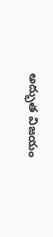అద్భుత విజయం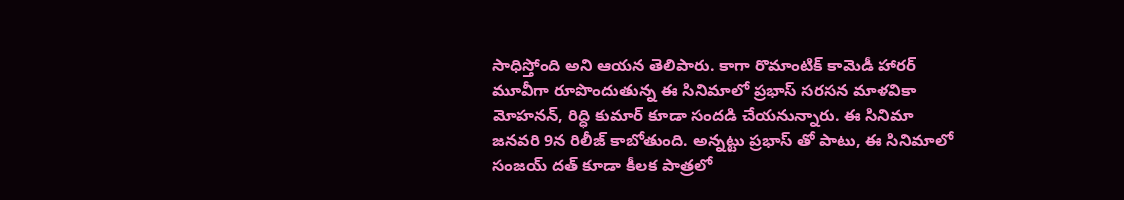సాధిస్తోంది అని ఆయన తెలిపారు. కాగా రొమాంటిక్‌ కామెడీ హారర్‌ మూవీగా రూపొందుతున్న ఈ సినిమాలో ప్రభాస్‌ సరసన మాళవికా మోహనన్‌, రిద్ధి కుమార్‌ కూడా సందడి చేయనున్నారు. ఈ సినిమా జనవరి 9న రిలీజ్ కాబోతుంది. అన్నట్టు ప్రభాస్ తో పాటు, ఈ సినిమాలో సంజయ్ దత్ కూడా కీలక పాత్రలో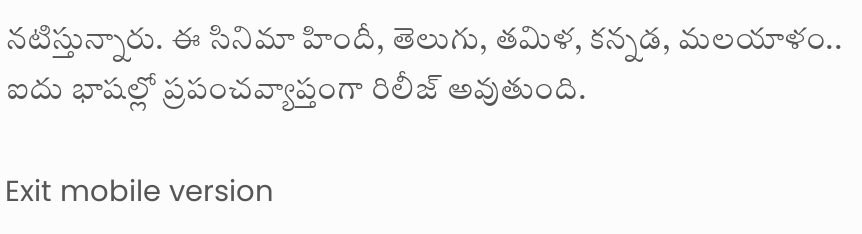నటిస్తున్నారు. ఈ సినిమా హిందీ, తెలుగు, తమిళ, కన్నడ, మలయాళం.. ఐదు భాషల్లో ప్రపంచవ్యాప్తంగా రిలీజ్ అవుతుంది.

Exit mobile version